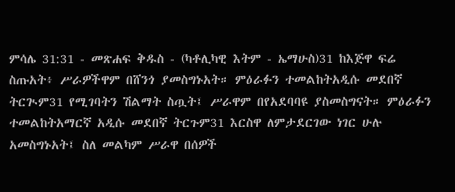ምሳሌ 31:31 - መጽሐፍ ቅዱስ - (ካቶሊካዊ እትም - ኤማሁስ)31 ከእጅዋ ፍሬ ስጡአት፥ ሥራዎችዋም በሸንጎ ያመስግኑአት። ምዕራፉን ተመልከትአዲሱ መደበኛ ትርጒም31 የሚገባትን ሽልማት ስጧት፤ ሥራዋም በየአደባባዩ ያስመስግናት። ምዕራፉን ተመልከትአማርኛ አዲሱ መደበኛ ትርጉም31 እርስዋ ለምታደርገው ነገር ሁሉ አመስግኑአት፤ ስለ መልካም ሥራዋ በሰዎች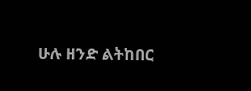ሁሉ ዘንድ ልትከበር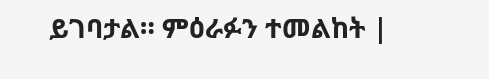ይገባታል። ምዕራፉን ተመልከት |